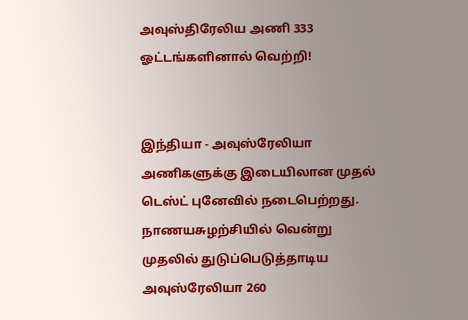அவுஸ்திரேலிய அணி 333 ஓட்டங்களினால் வெற்றி!


இந்தியா - அவுஸ்ரேலியா அணிகளுக்கு இடையிலான முதல் டெஸ்ட் புனேவில் நடைபெற்றது. நாணயசுழற்சியில் வென்று முதலில் துடுப்பெடுத்தாடிய அவுஸ்ரேலியா 260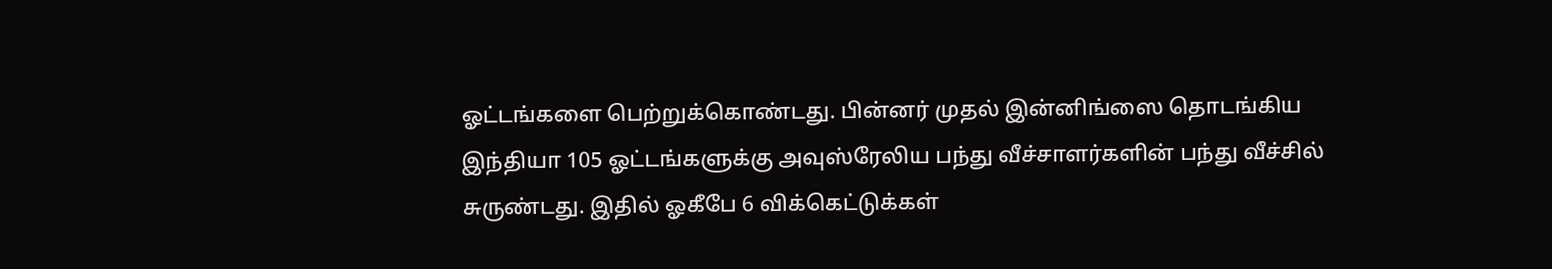ஓட்டங்களை பெற்றுக்கொண்டது. பின்னர் முதல் இன்னிங்ஸை தொடங்கிய இந்தியா 105 ஓட்டங்களுக்கு அவுஸ்ரேலிய பந்து வீச்சாளர்களின் பந்து வீச்சில்  சுருண்டது. இதில் ஓகீபே 6 விக்கெட்டுக்கள்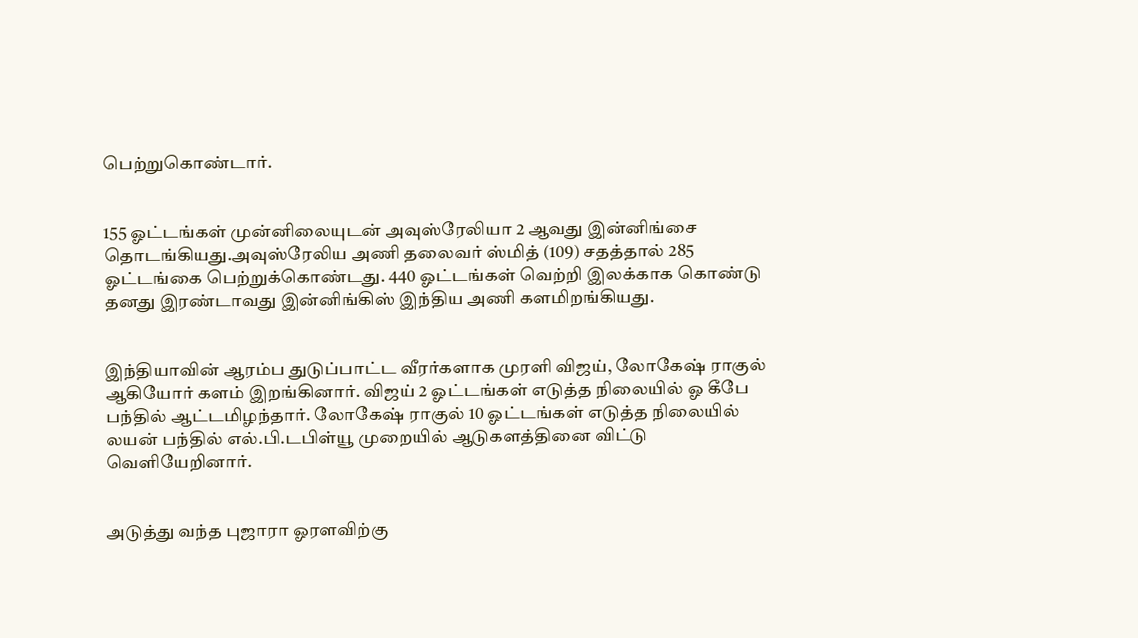பெற்றுகொண்டார்.


155 ஓட்டங்கள் முன்னிலையுடன் அவுஸ்ரேலியா 2 ஆவது இன்னிங்சை தொடங்கியது.அவுஸ்ரேலிய அணி தலைவர் ஸ்மித் (109) சதத்தால் 285 ஓட்டங்கை பெற்றுக்கொண்டது. 440 ஓட்டங்கள் வெற்றி இலக்காக கொண்டு தனது இரண்டாவது இன்னிங்கிஸ் இந்திய அணி களமிறங்கியது.


இந்தியாவின் ஆரம்ப துடுப்பாட்ட வீரர்களாக முரளி விஜய், லோகேஷ் ராகுல் ஆகியோர் களம் இறங்கினார். விஜய் 2 ஓட்டங்கள் எடுத்த நிலையில் ஓ கீபே பந்தில் ஆட்டமிழந்தார். லோகேஷ் ராகுல் 10 ஓட்டங்கள் எடுத்த நிலையில் லயன் பந்தில் எல்.பி.டபிள்யூ முறையில் ஆடுகளத்தினை விட்டு வெளியேறினார்.


அடுத்து வந்த புஜாரா ஓரளவிற்கு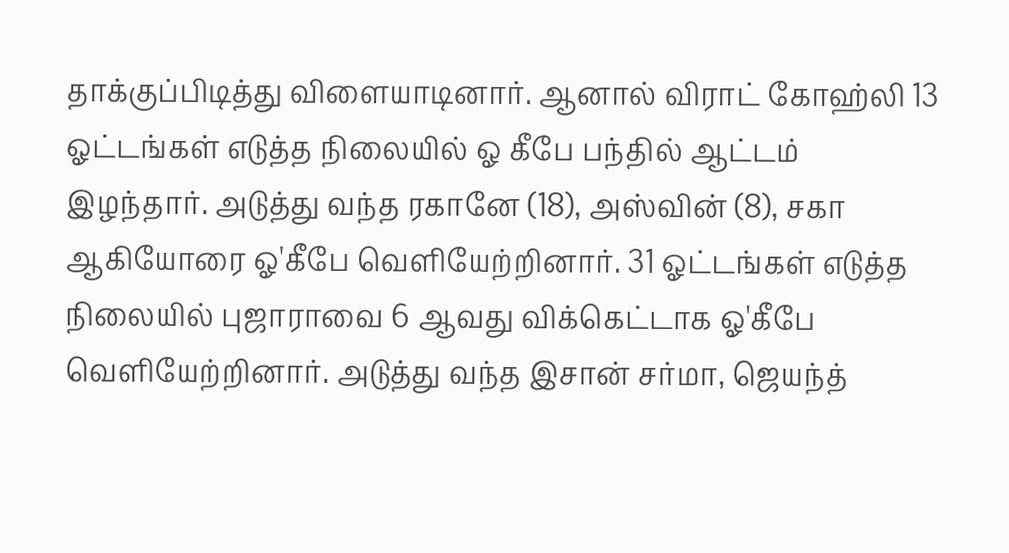தாக்குப்பிடித்து விளையாடினார். ஆனால் விராட் கோஹ்லி 13 ஓட்டங்கள் எடுத்த நிலையில் ஓ கீபே பந்தில் ஆட்டம் இழந்தார். அடுத்து வந்த ரகானே (18), அஸ்வின் (8), சகா ஆகியோரை ஓ'கீபே வெளியேற்றினார். 31 ஓட்டங்கள் எடுத்த நிலையில் புஜாராவை 6 ஆவது விக்கெட்டாக ஓ'கீபே வெளியேற்றினார். அடுத்து வந்த இசான் சர்மா, ஜெயந்த்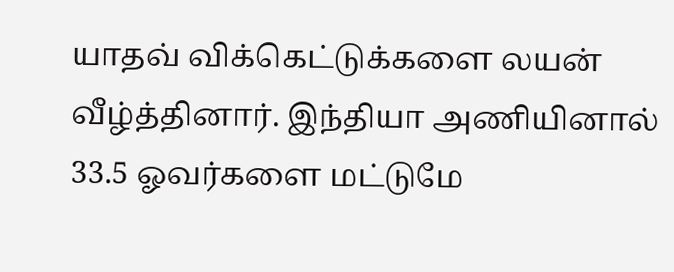யாதவ் விக்கெட்டுக்களை லயன் வீழ்த்தினார். இந்தியா அணியினால் 33.5 ஓவர்களை மட்டுமே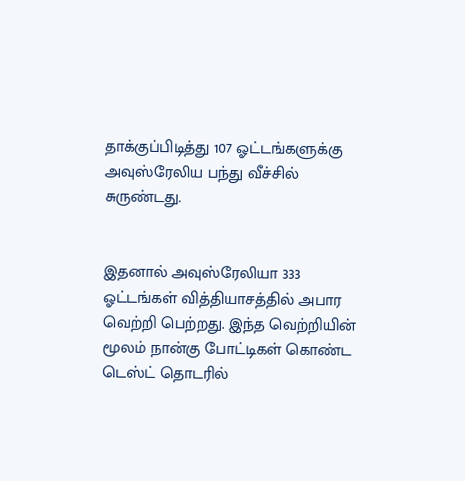தாக்குப்பிடித்து 107 ஓட்டங்களுக்கு அவுஸ்ரேலிய பந்து வீச்சில் சுருண்டது.


இதனால் அவுஸ்ரேலியா 333 ஓட்டங்கள் வித்தியாசத்தில் அபார வெற்றி பெற்றது. இந்த வெற்றியின் மூலம் நான்கு போட்டிகள் கொண்ட டெஸ்ட் தொடரில்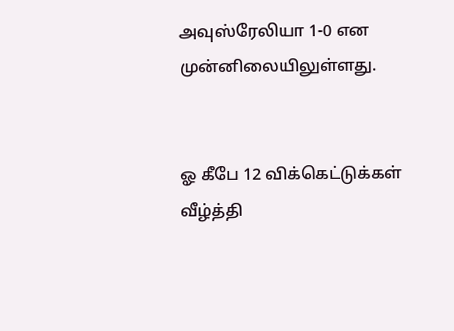அவுஸ்ரேலியா 1-0 என முன்னிலையிலுள்ளது.


ஓ கீபே 12 விக்கெட்டுக்கள் வீழ்த்தி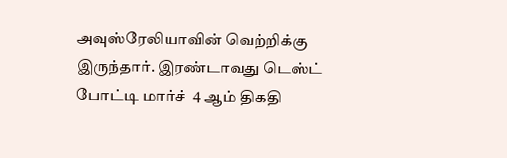அவுஸ்ரேலியாவின் வெற்றிக்கு இருந்தார். இரண்டாவது டெஸ்ட் போட்டி மார்ச்  4 ஆம் திகதி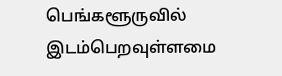பெங்களூருவில் இடம்பெறவுள்ளமை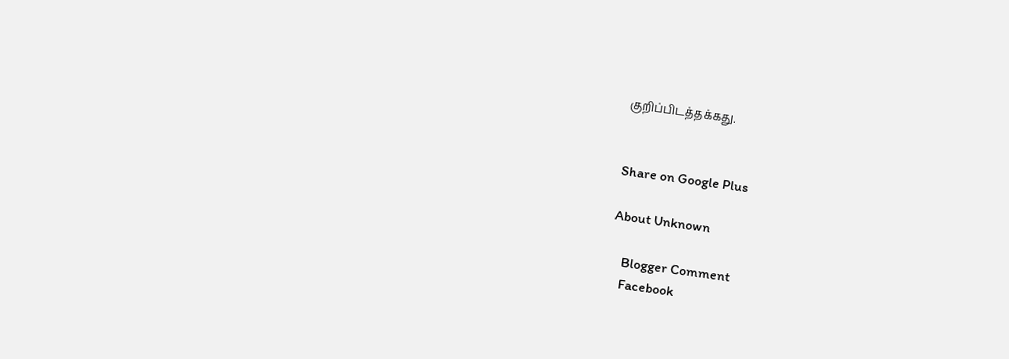குறிப்பிடத்தக்கது.


Share on Google Plus

About Unknown

    Blogger Comment
    Facebook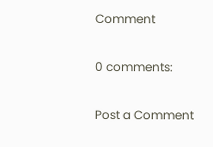Comment

0 comments:

Post a Comment